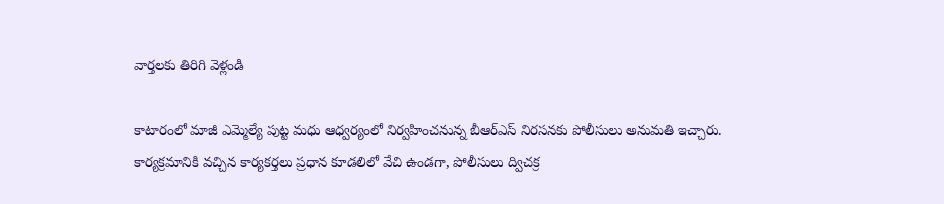వార్తలకు తిరిగి వెళ్లండి

కాటారంలో మాజీ ఎమ్మెల్యే పుట్ట మధు ఆధ్వర్యంలో నిర్వహించనున్న బీఆర్ఎస్ నిరసనకు పోలీసులు అనుమతి ఇచ్చారు.
కార్యక్రమానికి వచ్చిన కార్యకర్తలు ప్రధాన కూడలిలో వేచి ఉండగా, పోలీసులు ద్విచక్ర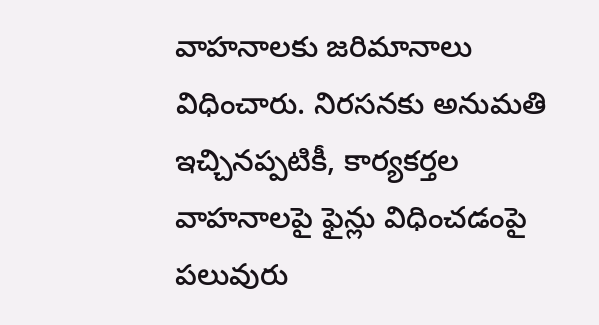వాహనాలకు జరిమానాలు విధించారు. నిరసనకు అనుమతి ఇచ్చినప్పటికీ, కార్యకర్తల వాహనాలపై ఫైన్లు విధించడంపై పలువురు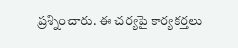ప్రశ్నించారు. ఈ చర్యపై కార్యకర్తలు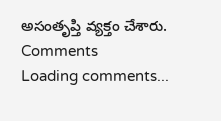అసంతృప్తి వ్యక్తం చేశారు.
Comments
Loading comments...